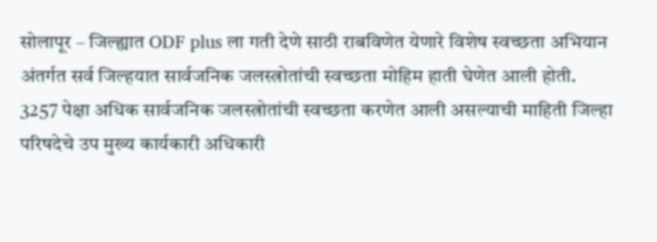सोलापूर – जिल्ह्यात ODF plus ला गती देणे साठी राबविणेत येणारे विशेष स्वच्छता अभियान अंतर्गत सर्व जिल्हयात सार्वजनिक जलस्त्रोतांची स्वच्छता मोहिम हाती घेणेत आली होती. 3257 पेक्षा अधिक सार्वजनिक जलस्त्रोतांची स्वच्छता करणेत आली असल्याची माहिती जिल्हा परिषदेचे उप मुख्य कार्यकारी अधिकारी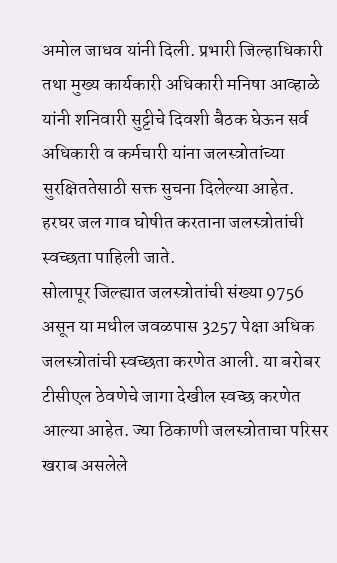अमोल जाधव यांनी दिली. प्रभारी जिल्हाधिकारी तथा मुख्य कार्यकारी अधिकारी मनिषा आव्हाळे यांनी शनिवारी सुट्टीचे दिवशी बैठक घेऊन सर्व अधिकारी व कर्मचारी यांना जलस्त्रोतांच्या सुरक्षिततेसाठी सक्त सुचना दिलेल्या आहेत. हरघर जल गाव घोषीत करताना जलस्त्रोतांची स्वच्छता पाहिली जाते.
सोलापूर जिल्ह्यात जलस्त्रोतांची संख्या 9756 असून या मधील जवळपास 3257 पेक्षा अधिक जलस्त्रोतांची स्वच्छता करणेत आली. या बरोबर टीसीएल ठेवणेचे जागा देखील स्वच्छ करणेत आल्या आहेत. ज्या ठिकाणी जलस्त्रोताचा परिसर खराब असलेले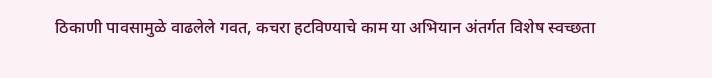ठिकाणी पावसामुळे वाढलेले गवत, कचरा हटविण्याचे काम या अभियान अंतर्गत विशेष स्वच्छता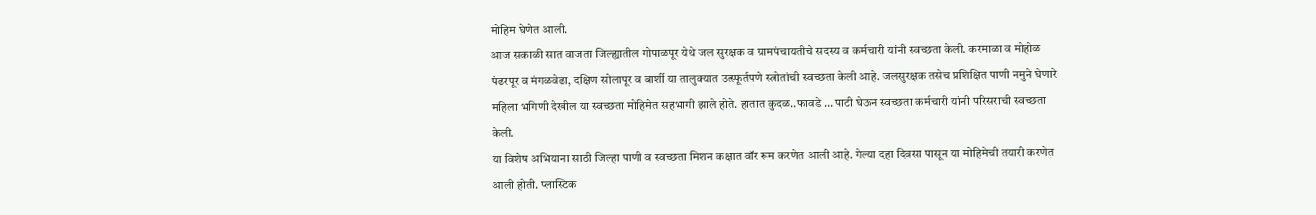मोहिम घेणेत आली.
आज सकाळी सात वाजता जिल्ह्यातील गोपाळपूर येथे जल सुरक्षक व ग्रामपंचायतीचे सदस्य व कर्मचारी यांनी स्वच्छता केली. करमाळा व मोहोळ पंढरपूर व मंगळवेढा, दक्षिण सोलापूर व बार्शी या तालुक्यात उत्स्फूर्तपणे स्त्रोतांची स्वच्छता केली आहे. जलसुरक्षक तसेच प्रशिक्षित पाणी नमुने घेणारे महिला भगिणी देखील या स्वच्छता मोहिमेत सहभागी झाले होते. हातात कुदळ..फावडे … पाटी घेऊन स्वच्छता कर्मचारी यांनी परिसराची स्वच्छता केली.
या विशेष अभियाना साठी जिल्हा पाणी व स्वच्छता मिशन कक्षात वॉर रूम करणेत आली आहे. गेल्या दहा दिवसा पासून या मोहिमेची तयारी करणेत आली होती. प्लास्टिक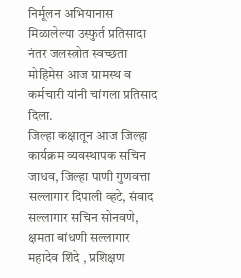निर्मूलन अभियानास मिळालेल्या उस्फुर्त प्रतिसादा नंतर जलस्त्रोत स्वच्छता मोहिमेस आज ग्रामस्थ व कर्मचारी यांनी चांगला प्रतिसाद दिला.
जिल्हा कक्षातून आज जिल्हा कार्यक्रम व्यवस्थापक सचिन जाधव, जिल्हा पाणी गुणवत्ता सल्लागार दिपाली व्हटे, संवाद सल्लागार सचिन सोनवणे, क्षमता बांधणी सल्लागार महादेव शिंदे , प्रशिक्षण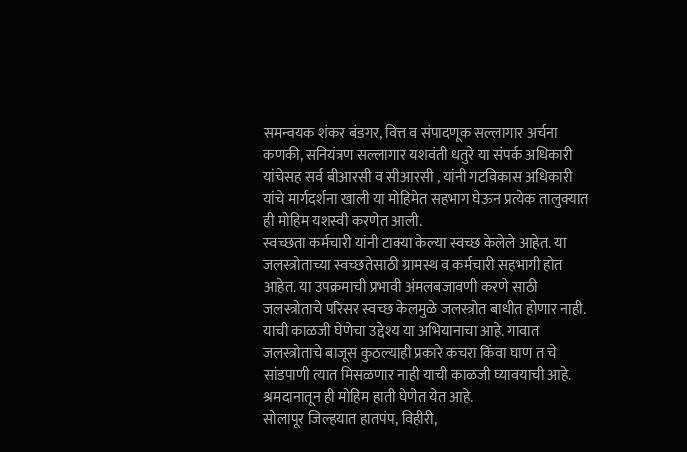समन्वयक शंकर बंडगर, वित्त व संपादणूक सल्लागार अर्चना कणकी, सनियंत्रण सल्लागार यशवंती धतुरे या संपर्क अधिकारी यांचेसह सर्व बीआरसी व सीआरसी , यांनी गटविकास अधिकारी यांचे मार्गदर्शना खाली या मोहिमेत सहभाग घेऊन प्रत्येक तालुक्यात ही मोहिम यशस्वी करणेत आली.
स्वच्छता कर्मचारी यांनी टाक्या केल्या स्वच्छ केलेले आहेत. या जलस्त्रोताच्या स्वच्छतेसाठी ग्रामस्थ व कर्मचारी सहभागी होत आहेत. या उपक्रमाची प्रभावी अंमलबजावणी करणे साठी जलस्त्रोताचे परिसर स्वच्छ केलमुळे जलस्त्रोत बाधीत होणार नाही. याची काळजी घेणेचा उद्देश्य या अभियानाचा आहे. गावात जलस्त्रोताचे बाजूस कुठल्याही प्रकारे कचरा किंवा घाण त चे सांडपाणी त्यात मिसळणार नाही याची काळजी घ्यावयाची आहे. श्रमदानातून ही मोहिम हाती घेणेत येत आहे.
सोलापूर जिल्हयात हातपंप, विहीरी,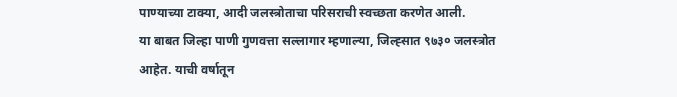पाण्याच्या टाक्या, आदी जलस्त्रोताचा परिसराची स्वच्छता करणेत आली.
या बाबत जिल्हा पाणी गुणवत्ता सल्लागार म्हणाल्या, जिल्ह्सात ९७३० जलस्त्रोत आहेत. याची वर्षातून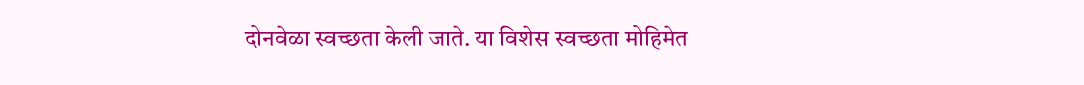दोनवेळा स्वच्छता केली जाते. या विशेस स्वच्छता मोहिमेत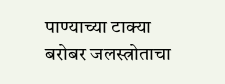पाण्याच्या टाक्या बरोबर जलस्त्रोताचा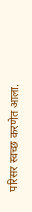परिसर स्वच्छ करणेत आला.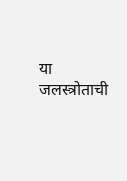या जलस्त्रोताची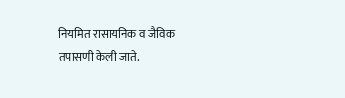नियमित रासायनिक व जैविक तपासणी केली जाते.